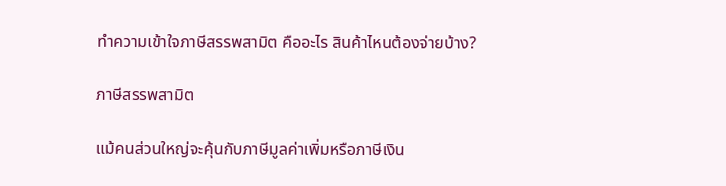ทำความเข้าใจภาษีสรรพสามิต คืออะไร สินค้าไหนต้องจ่ายบ้าง?

ภาษีสรรพสามิต

แม้คนส่วนใหญ่จะคุ้นกับภาษีมูลค่าเพิ่มหรือภาษีเงิน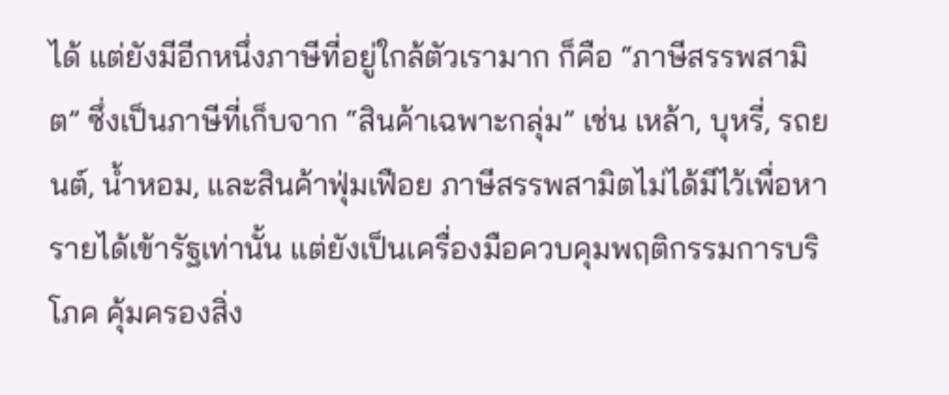ได้ แต่ยังมีอีกหนึ่งภาษีที่อยู่ใกล้ตัวเรามาก ก็คือ “ภาษีสรรพสามิต” ซึ่งเป็นภาษีที่เก็บจาก “สินค้าเฉพาะกลุ่ม” เช่น เหล้า, บุหรี่, รถยนต์, น้ำหอม, และสินค้าฟุ่มเฟือย ภาษีสรรพสามิตไม่ได้มีไว้เพื่อหารายได้เข้ารัฐเท่านั้น แต่ยังเป็นเครื่องมือควบคุมพฤติกรรมการบริโภค คุ้มครองสิ่ง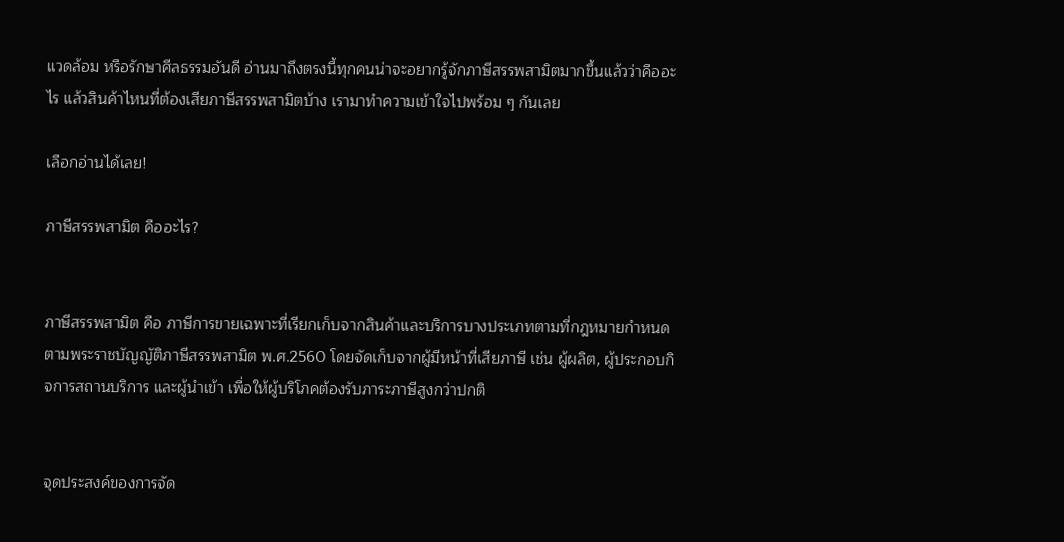แวดล้อม หรือรักษาศีลธรรมอันดี อ่านมาถึงตรงนี้ทุกคนน่าจะอยากรู้จักภาษีสรรพสามิตมากขึ้นแล้วว่าคืออะไร แล้วสินค้าไหนที่ต้องเสียภาษีสรรพสามิตบ้าง เรามาทำความเข้าใจไปพร้อม ๆ กันเลย

เลือกอ่านได้เลย!

ภาษีสรรพสามิต คืออะไร?


ภาษีสรรพสามิต คือ ภาษีการขายเฉพาะที่เรียกเก็บจากสินค้าและบริการบางประเภทตามที่กฎหมายกำหนดตามพระราชบัญญัติภาษีสรรพสามิต พ.ศ.2560 โดยจัดเก็บจากผู้มีหน้าที่เสียภาษี เช่น ผู้ผลิต, ผู้ประกอบกิจการสถานบริการ และผู้นำเข้า เพื่อให้ผู้บริโภคต้องรับภาระภาษีสูงกว่าปกติ


จุดประสงค์ของการจัด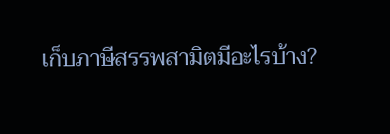เก็บภาษีสรรพสามิตมีอะไรบ้าง?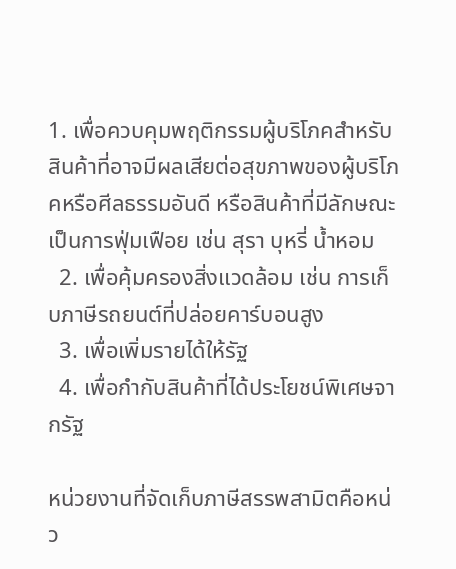1. เพื่อควบคุมพฤติกรรมผู้บริโภคสำหรับสินค้าที่อาจมีผลเสียต่อสุขภาพของผู้บริโภคหรือศีลธรรมอันดี หรือสินค้าที่มีลักษณะเป็นการฟุ่มเฟือย เช่น สุรา บุหรี่ น้ำหอม
  2. เพื่อคุ้มครองสิ่งแวดล้อม เช่น การเก็บภาษีรถยนต์ที่ปล่อยคาร์บอนสูง
  3. เพื่อเพิ่มรายได้ให้รัฐ
  4. เพื่อกำกับสินค้าที่ได้ประโยชน์พิเศษจากรัฐ

หน่วยงานที่จัดเก็บภาษีสรรพสามิตคือหน่ว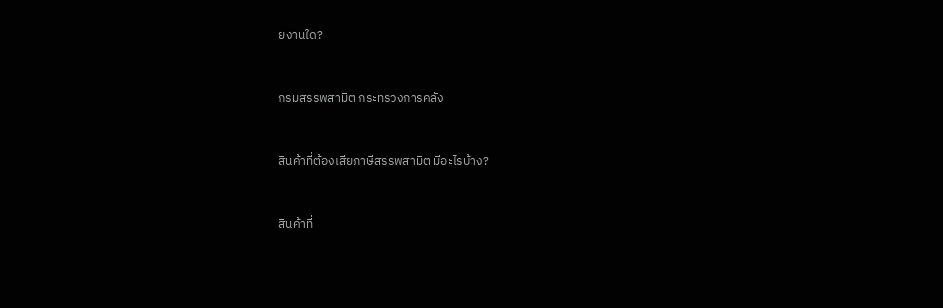ยงานใด?


กรมสรรพสามิต กระทรวงการคลัง


สินค้าที่ต้องเสียภาษีสรรพสามิต มีอะไรบ้าง?


สินค้าที่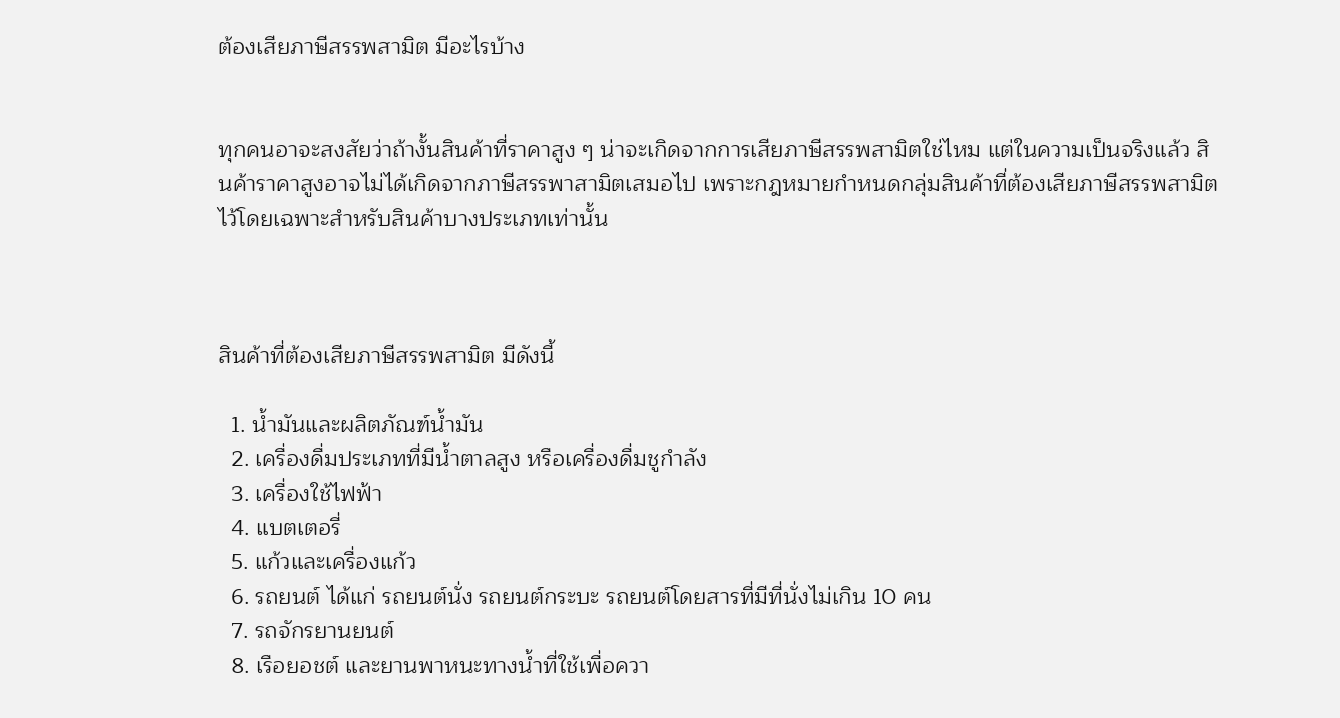ต้องเสียภาษีสรรพสามิต มีอะไรบ้าง


ทุกคนอาจะสงสัยว่าถ้างั้นสินค้าที่ราคาสูง ๆ น่าจะเกิดจากการเสียภาษีสรรพสามิตใช่ไหม แต่ในความเป็นจริงแล้ว สินค้าราคาสูงอาจไม่ได้เกิดจากภาษีสรรพาสามิตเสมอไป เพราะกฎหมายกำหนดกลุ่มสินค้าที่ต้องเสียภาษีสรรพสามิตไว้โดยเฉพาะสำหรับสินค้าบางประเภทเท่านั้น



สินค้าที่ต้องเสียภาษีสรรพสามิต มีดังนี้

  1. น้ำมันและผลิตภัณฑ์น้ำมัน
  2. เครื่องดื่มประเภทที่มีน้ำตาลสูง หรือเครื่องดื่มชูกำลัง
  3. เครื่องใช้ไฟฟ้า
  4. แบตเตอรี่
  5. แก้วและเครื่องแก้ว
  6. รถยนต์ ได้แก่ รถยนต์นั่ง รถยนต์กระบะ รถยนต์โดยสารที่มีที่นั่งไม่เกิน 10 คน
  7. รถจักรยานยนต์
  8. เรือยอชต์ และยานพาหนะทางน้ำที่ใช้เพื่อควา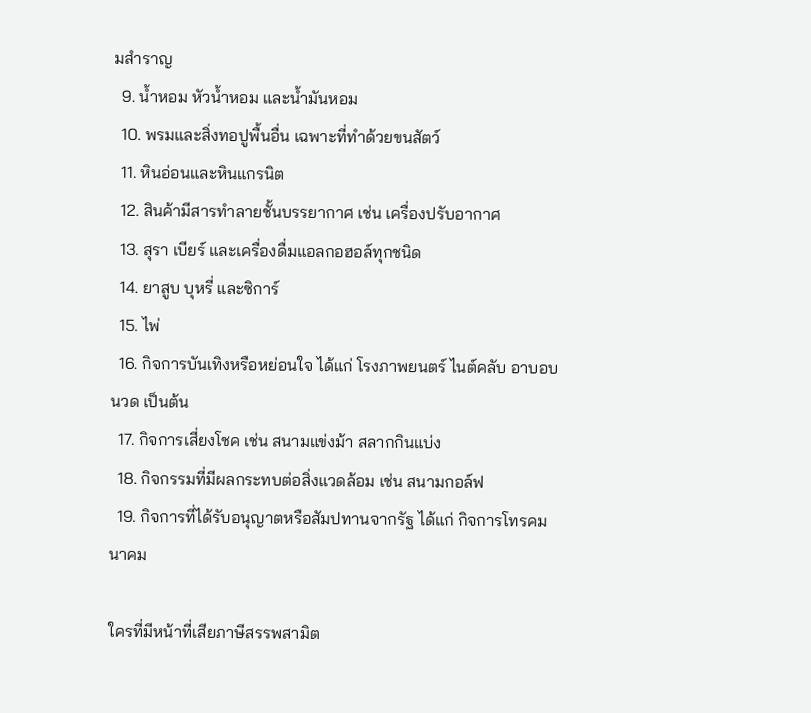มสำราญ
  9. น้ำหอม หัวน้ำหอม และน้ำมันหอม
  10. พรมและสิ่งทอปูพื้นอื่น เฉพาะที่ทำด้วยขนสัตว์
  11. หินอ่อนและหินแกรนิต
  12. สินค้ามีสารทำลายชั้นบรรยากาศ เช่น เครื่องปรับอากาศ
  13. สุรา เบียร์ และเครื่องดื่มแอลกอฮอล์ทุกชนิด
  14. ยาสูบ บุหรี่ และซิการ์
  15. ไพ่
  16. กิจการบันเทิงหรือหย่อนใจ ได้แก่ โรงภาพยนตร์ ไนต์คลับ อาบอบนวด เป็นต้น
  17. กิจการเสี่ยงโชค เช่น สนามแข่งม้า สลากกินแบ่ง
  18. กิจกรรมที่มีผลกระทบต่อสิ่งแวดล้อม เช่น สนามกอล์ฟ
  19. กิจการที่ได้รับอนุญาตหรือสัมปทานจากรัฐ ได้แก่ กิจการโทรคมนาคม

ใครที่มีหน้าที่เสียภาษีสรรพสามิต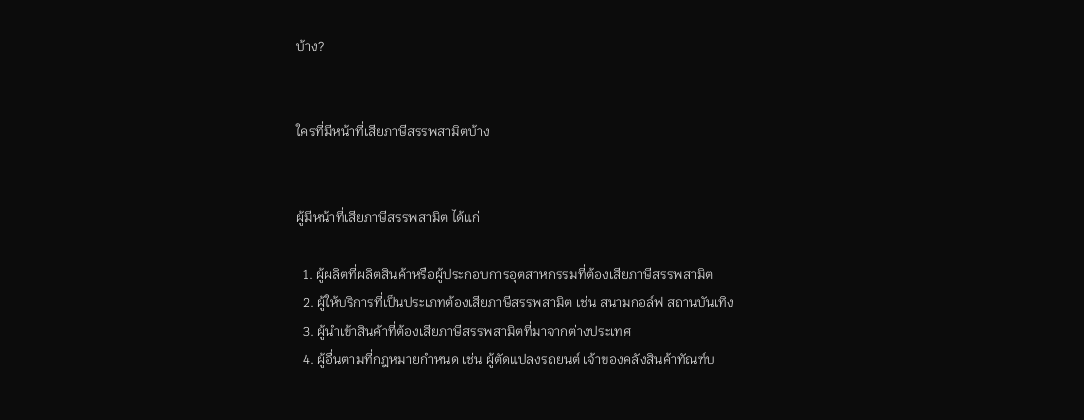บ้าง?


ใครที่มีหน้าที่เสียภาษีสรรพสามิตบ้าง


ผู้มีหน้าที่เสียภาษีสรรพสามิต ได้แก่

  1. ผู้ผลิตที่ผลิตสินค้าหรือผู้ประกอบการอุตสาหกรรมที่ต้องเสียภาษีสรรพสามิต
  2. ผู้ให้บริการที่เป็นประเภทต้องเสียภาษีสรรพสามิต เช่น สนามกอล์ฟ สถานบันเทิง
  3. ผู้นำเข้าสินค้าที่ต้องเสียภาษีสรรพสามิตที่มาจากต่างประเทศ
  4. ผู้อื่นตามที่กฎหมายกำหนด เช่น ผู้ตัดแปลงรถยนต์ เจ้าของคลังสินค้าทัณฑ์บ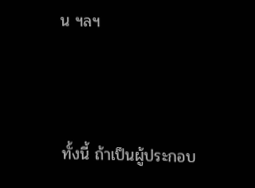น ฯลฯ



ทั้งนี้ ถ้าเป็นผู้ประกอบ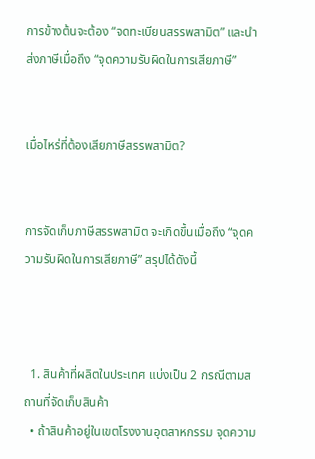การข้างต้นจะต้อง “จดทะเบียนสรรพสามิต” และนำส่งภาษีเมื่อถึง “จุดความรับผิดในการเสียภาษี”


เมื่อไหร่ที่ต้องเสียภาษีสรรพสามิต?


การจัดเก็บภาษีสรรพสามิต จะเกิดขึ้นเมื่อถึง “จุดความรับผิดในการเสียภาษี” สรุปได้ดังนี้



  1. สินค้าที่ผลิตในประเทศ แบ่งเป็น 2 กรณีตามสถานที่จัดเก็บสินค้า
  • ถ้าสินค้าอยู่ในเขตโรงงานอุตสาหกรรม จุดความ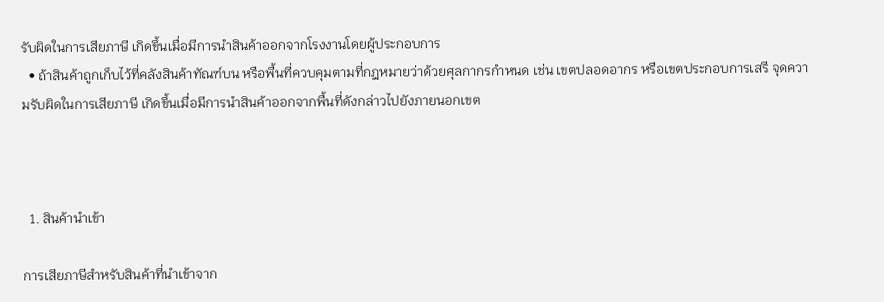รับผิดในการเสียภาษี เกิดขึ้นเมื่อมีการนำสินค้าออกจากโรงงานโดยผู้ประกอบการ
  • ถ้าสินค้าถูกเก็บไว้ที่คลังสินค้าทัณฑ์บน หรือพื้นที่ควบคุมตามที่กฎหมายว่าด้วยศุลกากรกำหนด เช่น เขตปลอดอากร หรือเขตประกอบการเสรี จุดความรับผิดในการเสียภาษี เกิดขึ้นเมื่อมีการนำสินค้าออกจากพื้นที่ดังกล่าวไปยังภายนอกเขต



  1. สินค้านำเข้า

การเสียภาษีสำหรับสินค้าที่นำเข้าจาก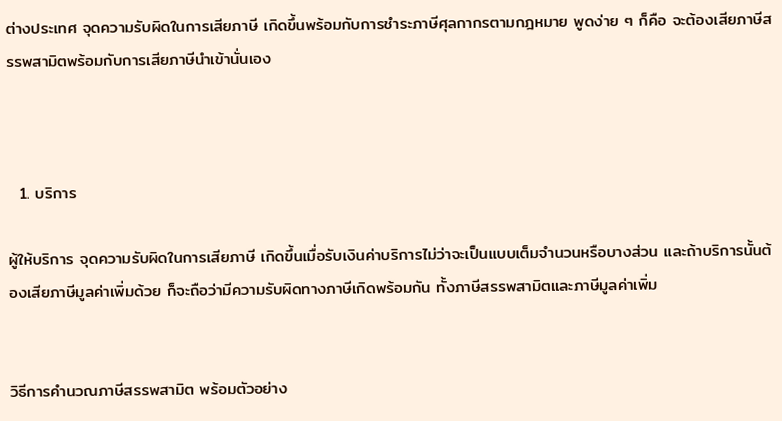ต่างประเทศ จุดความรับผิดในการเสียภาษี เกิดขึ้นพร้อมกับการชำระภาษีศุลกากรตามกฎหมาย พูดง่าย ๆ ก็คือ จะต้องเสียภาษีสรรพสามิตพร้อมกับการเสียภาษีนำเข้านั่นเอง



  1. บริการ

ผู้ให้บริการ จุดความรับผิดในการเสียภาษี เกิดขึ้นเมื่อรับเงินค่าบริการไม่ว่าจะเป็นแบบเต็มจำนวนหรือบางส่วน และถ้าบริการนั้นต้องเสียภาษีมูลค่าเพิ่มด้วย ก็จะถือว่ามีความรับผิดทางภาษีเกิดพร้อมกัน ทั้งภาษีสรรพสามิตและภาษีมูลค่าเพิ่ม


วิธีการคำนวณภาษีสรรพสามิต พร้อมตัวอย่าง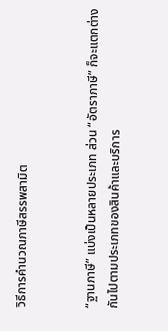วิธีการคำนวณภาษีสรรพสามิต


“ฐานภาษี” แบ่งเป็นหลายประเภท ส่วน “อัตราภาษี” ก็จะแตกต่างกันไปตามประเภทของสินค้าและบริการ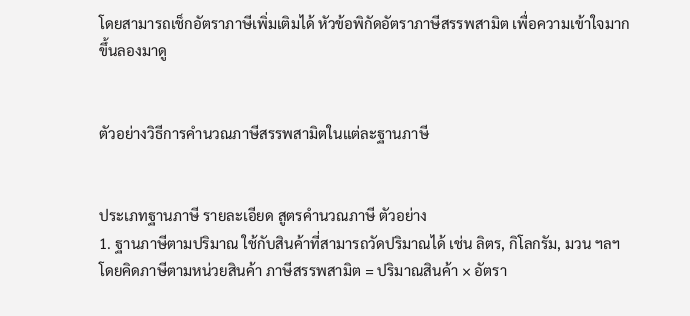โดยสามารถเช็กอัตราภาษีเพิ่มเติมได้ หัวข้อพิกัดอัตราภาษีสรรพสามิต เพื่อความเข้าใจมากขึ้นลองมาดู


ตัวอย่างวิธีการคำนวณภาษีสรรพสามิตในแต่ละฐานภาษี


ประเภทฐานภาษี รายละเอียด สูตรคำนวณภาษี ตัวอย่าง
1. ฐานภาษีตามปริมาณ ใช้กับสินค้าที่สามารถวัดปริมาณได้ เช่น ลิตร, กิโลกรัม, มวน ฯลฯ โดยคิดภาษีตามหน่วยสินค้า ภาษีสรรพสามิต = ปริมาณสินค้า × อัตรา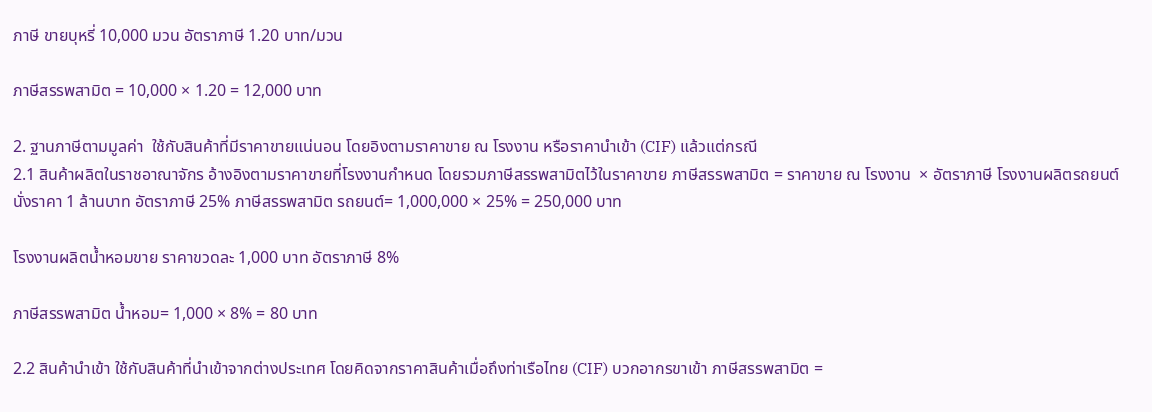ภาษี ขายบุหรี่ 10,000 มวน อัตราภาษี 1.20 บาท/มวน

ภาษีสรรพสามิต = 10,000 × 1.20 = 12,000 บาท

2. ฐานภาษีตามมูลค่า  ใช้กับสินค้าที่มีราคาขายแน่นอน โดยอิงตามราคาขาย ณ โรงงาน หรือราคานำเข้า (CIF) แล้วแต่กรณี
2.1 สินค้าผลิตในราชอาณาจักร อ้างอิงตามราคาขายที่โรงงานกำหนด โดยรวมภาษีสรรพสามิตไว้ในราคาขาย ภาษีสรรพสามิต = ราคาขาย ณ โรงงาน  × อัตราภาษี โรงงานผลิตรถยนต์นั่งราคา 1 ล้านบาท อัตราภาษี 25% ภาษีสรรพสามิต รถยนต์= 1,000,000 × 25% = 250,000 บาท

โรงงานผลิตน้ำหอมขาย ราคาขวดละ 1,000 บาท อัตราภาษี 8%

ภาษีสรรพสามิต น้ำหอม= 1,000 × 8% = 80 บาท

2.2 สินค้านำเข้า ใช้กับสินค้าที่นำเข้าจากต่างประเทศ โดยคิดจากราคาสินค้าเมื่อถึงท่าเรือไทย (CIF) บวกอากรขาเข้า ภาษีสรรพสามิต =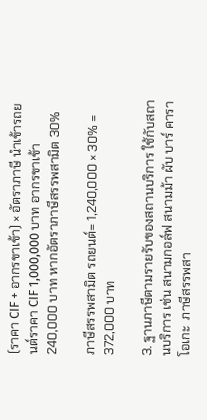(ราคา CIF + อากรขาเข้า) × อัตราภาษี นำเข้ารถยนต์ราคา CIF 1,000,000 บาท อากรขาเข้า 240,000 บาท หากอัตราภาษีสรรพสามิต 30%

ภาษีสรรพสามิต รถยนต์= 1,240,000 × 30% = 372,000 บาท

3. ฐานภาษีตามรายรับของสถานบริการ ใช้กับสถานบริการ เช่น สนามกอล์ฟ สนามม้า ผับ บาร์ คาราโอเกะ  ภาษีสรรพสา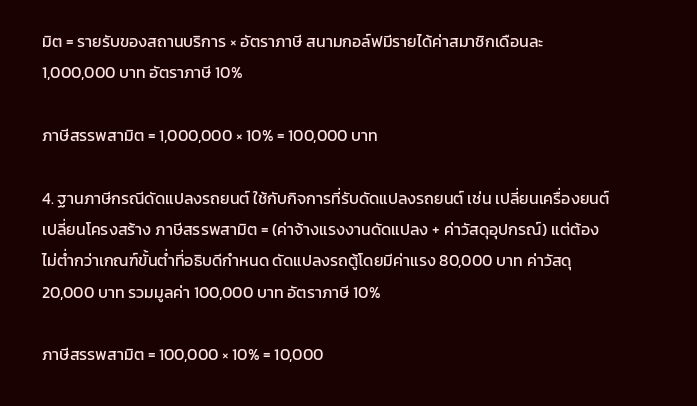มิต = รายรับของสถานบริการ × อัตราภาษี สนามกอล์ฟมีรายได้ค่าสมาชิกเดือนละ 1,000,000 บาท อัตราภาษี 10%

ภาษีสรรพสามิต = 1,000,000 × 10% = 100,000 บาท

4. ฐานภาษีกรณีดัดแปลงรถยนต์ ใช้กับกิจการที่รับดัดแปลงรถยนต์ เช่น เปลี่ยนเครื่องยนต์ เปลี่ยนโครงสร้าง ภาษีสรรพสามิต = (ค่าจ้างแรงงานดัดแปลง + ค่าวัสดุอุปกรณ์) แต่ต้องไม่ต่ำกว่าเกณฑ์ขั้นต่ำที่อธิบดีกำหนด ดัดแปลงรถตู้โดยมีค่าแรง 80,000 บาท ค่าวัสดุ 20,000 บาท รวมมูลค่า 100,000 บาท อัตราภาษี 10%

ภาษีสรรพสามิต = 100,000 × 10% = 10,000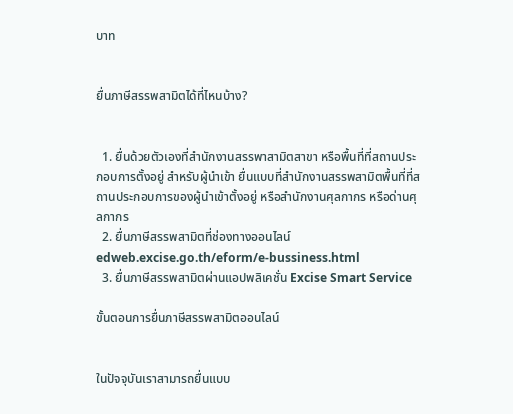บาท


ยื่นภาษีสรรพสามิตได้ที่ไหนบ้าง?


  1. ยื่นด้วยตัวเองที่สำนักงานสรรพาสามิตสาขา หรือพื้นที่ที่สถานประกอบการตั้งอยู่ สำหรับผู้นำเข้า ยื่นแบบที่สำนักงานสรรพสามิตพื้นที่ที่สถานประกอบการของผู้นำเข้าตั้งอยู่ หรือสำนักงานศุลกากร หรือด่านศุลกากร
  2. ยื่นภาษีสรรพสามิตที่ช่องทางออนไลน์ edweb.excise.go.th/eform/e-bussiness.html
  3. ยื่นภาษีสรรพสามิตผ่านแอปพลิเคชั่น Excise Smart Service

ขั้นตอนการยื่นภาษีสรรพสามิตออนไลน์


ในปัจจุบันเราสามารถยื่นแบบ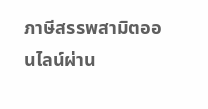ภาษีสรรพสามิตออนไลน์ผ่าน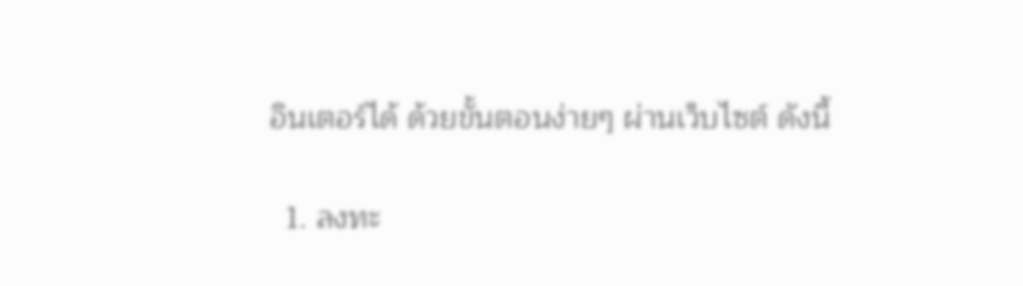อินเตอร์ได้ ด้วยขั้นตอนง่ายๆ ผ่านเว็บไซต์ ดังนี้

  1. ลงทะ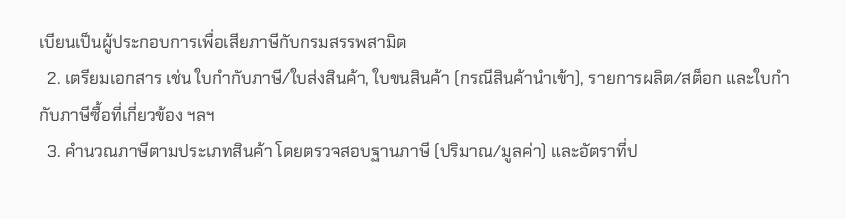เบียนเป็นผู้ประกอบการเพื่อเสียภาษีกับกรมสรรพสามิต
  2. เตรียมเอกสาร เช่น ใบกำกับภาษี/ใบส่งสินค้า, ใบขนสินค้า (กรณีสินค้านำเข้า), รายการผลิต/สต็อก และใบกำกับภาษีซื้อที่เกี่ยวข้อง ฯลฯ
  3. คำนวณภาษีตามประเภทสินค้า โดยตรวจสอบฐานภาษี (ปริมาณ/มูลค่า) และอัตราที่ป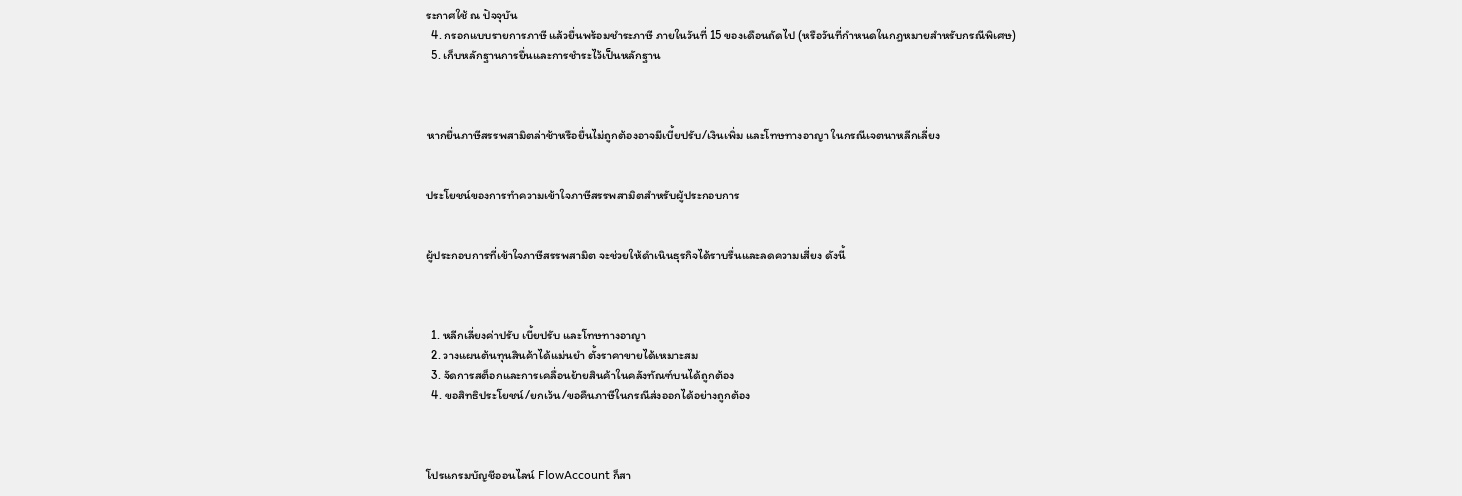ระกาศใช้ ณ ปัจจุบัน
  4. กรอกแบบรายการภาษี แล้วยื่นพร้อมชำระภาษี ภายในวันที่ 15 ของเดือนถัดไป (หรือวันที่กำหนดในกฎหมายสำหรับกรณีพิเศษ)
  5. เก็บหลักฐานการยื่นและการชำระไว้เป็นหลักฐาน



หากยื่นภาษีสรรพสามิตล่าช้าหรือยื่นไม่ถูกต้องอาจมีเบี้ยปรับ/เงินเพิ่ม และโทษทางอาญา ในกรณีเจตนาหลีกเลี่ยง


ประโยชน์ของการทำความเข้าใจภาษีสรรพสามิตสำหรับผู้ประกอบการ


ผู้ประกอบการที่เข้าใจภาษีสรรพสามิต จะช่วยให้ดำเนินธุรกิจได้ราบรื่นและลดความเสี่ยง ดังนี้



  1. หลีกเลี่ยงค่าปรับ เบี้ยปรับ และโทษทางอาญา
  2. วางแผนต้นทุนสินค้าได้แม่นยำ ตั้งราคาขายได้เหมาะสม
  3. จัดการสต็อกและการเคลื่อนย้ายสินค้าในคลังทัณฑ์บนได้ถูกต้อง
  4. ขอสิทธิประโยชน์/ยกเว้น/ขอคืนภาษีในกรณีส่งออกได้อย่างถูกต้อง



โปรแกรมบัญชีออนไลน์ FlowAccount ก็สา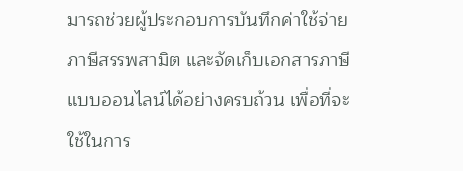มารถช่วยผู้ประกอบการบันทึกค่าใช้จ่ายภาษีสรรพสามิต และจัดเก็บเอกสารภาษีแบบออนไลน์ได้อย่างครบถ้วน เพื่อที่จะใช้ในการ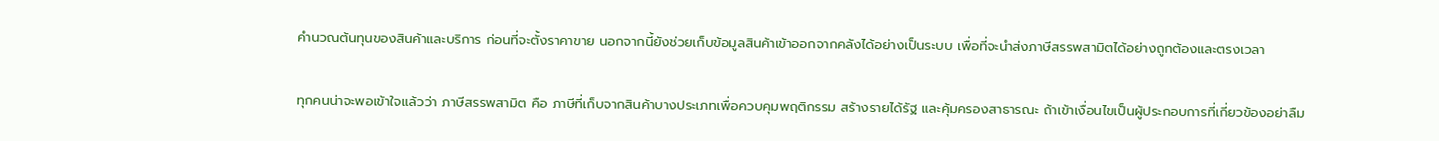คำนวณต้นทุนของสินค้าและบริการ ก่อนที่จะตั้งราคาขาย นอกจากนี้ยังช่วยเก็บข้อมูลสินค้าเข้าออกจากคลังได้อย่างเป็นระบบ เพื่อที่จะนำส่งภาษีสรรพสามิตได้อย่างถูกต้องและตรงเวลา


ทุกคนน่าจะพอเข้าใจแล้วว่า ภาษีสรรพสามิต คือ ภาษีที่เก็บจากสินค้าบางประเภทเพื่อควบคุมพฤติกรรม สร้างรายได้รัฐ และคุ้มครองสาธารณะ ถ้าเข้าเงื่อนไขเป็นผู้ประกอบการที่เกี่ยวข้องอย่าลืม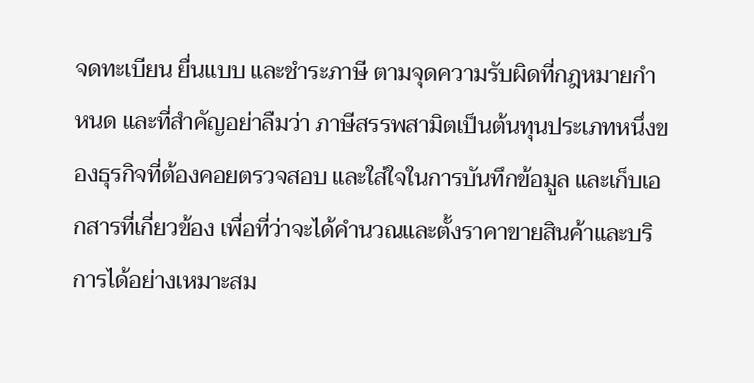จดทะเบียน ยื่นแบบ และชำระภาษี ตามจุดความรับผิดที่กฎหมายกำหนด และที่สำคัญอย่าลืมว่า ภาษีสรรพสามิตเป็นต้นทุนประเภทหนึ่งของธุรกิจที่ต้องคอยตรวจสอบ และใส่ใจในการบันทึกข้อมูล และเก็บเอกสารที่เกี่ยวข้อง เพื่อที่ว่าจะได้คำนวณและตั้งราคาขายสินค้าและบริการได้อย่างเหมาะสม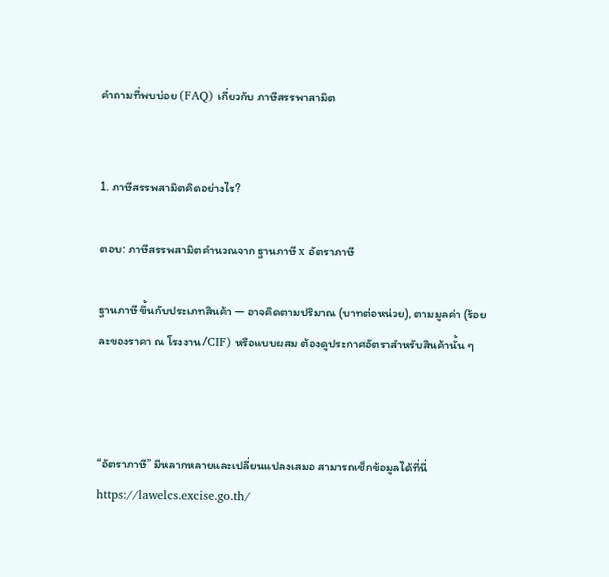คำถามที่พบบ่อย (FAQ) เกี่ยวกับ ภาษีสรรพาสามิต


1. ภาษีสรรพสามิตคิดอย่างไร?

ตอบ: ภาษีสรรพสามิตคำนวณจาก ฐานภาษี x อัตราภาษี

ฐานภาษี ขึ้นกับประเภทสินค้า — อาจคิดตามปริมาณ (บาทต่อหน่วย), ตามมูลค่า (ร้อยละของราคา ณ โรงงาน/CIF) หรือแบบผสม ต้องดูประกาศอัตราสำหรับสินค้านั้น ๆ



“อัตราภาษี” มีหลากหลายและเปลี่ยนแปลงเสมอ สามารถเช็กข้อมูลได้ที่นี่ https://lawelcs.excise.go.th/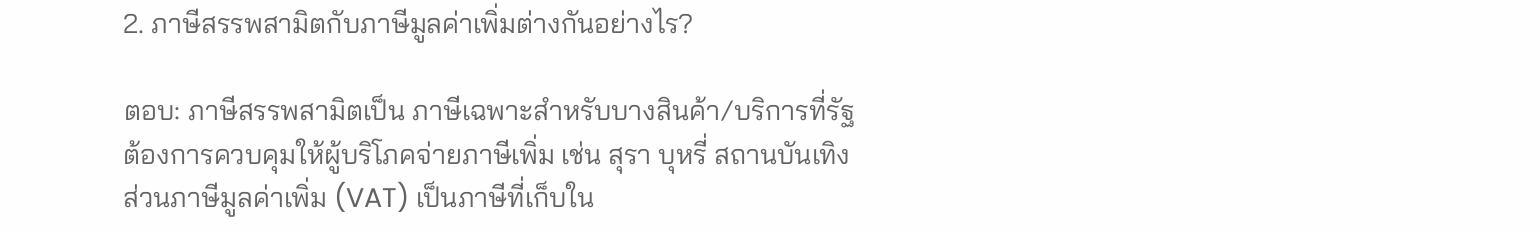2. ภาษีสรรพสามิตกับภาษีมูลค่าเพิ่มต่างกันอย่างไร?

ตอบ: ภาษีสรรพสามิตเป็น ภาษีเฉพาะสำหรับบางสินค้า/บริการที่รัฐต้องการควบคุมให้ผู้บริโภคจ่ายภาษีเพิ่ม เช่น สุรา บุหรี่ สถานบันเทิง ส่วนภาษีมูลค่าเพิ่ม (VAT) เป็นภาษีที่เก็บใน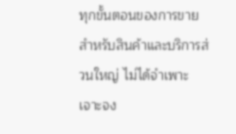ทุกขั้นตอนของการขายสำหรับสินค้าและบริการส่วนใหญ่ ไม่ได้จำเพาะเจาะจง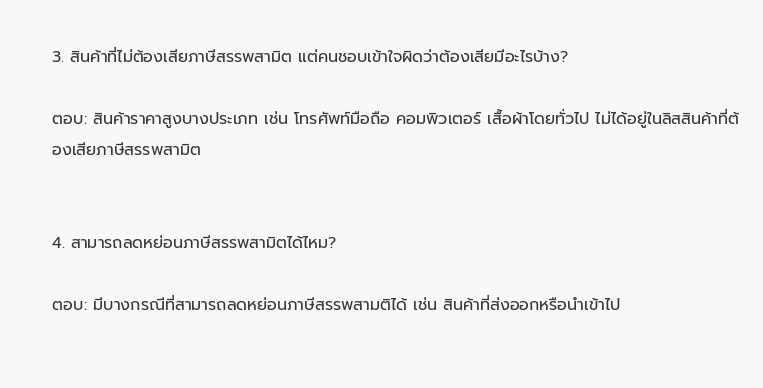3. สินค้าที่ไม่ต้องเสียภาษีสรรพสามิต แต่คนชอบเข้าใจผิดว่าต้องเสียมีอะไรบ้าง?

ตอบ: สินค้าราคาสูงบางประเภท เช่น โทรศัพท์มือถือ คอมพิวเตอร์ เสื้อผ้าโดยทั่วไป ไม่ได้อยู่ในลิสสินค้าที่ต้องเสียภาษีสรรพสามิต


4. สามารถลดหย่อนภาษีสรรพสามิตได้ไหม?

ตอบ: มีบางกรณีที่สามารถลดหย่อนภาษีสรรพสามติได้ เช่น สินค้าที่ส่งออกหรือนำเข้าไป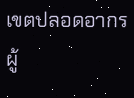เขตปลอดอากร ผู้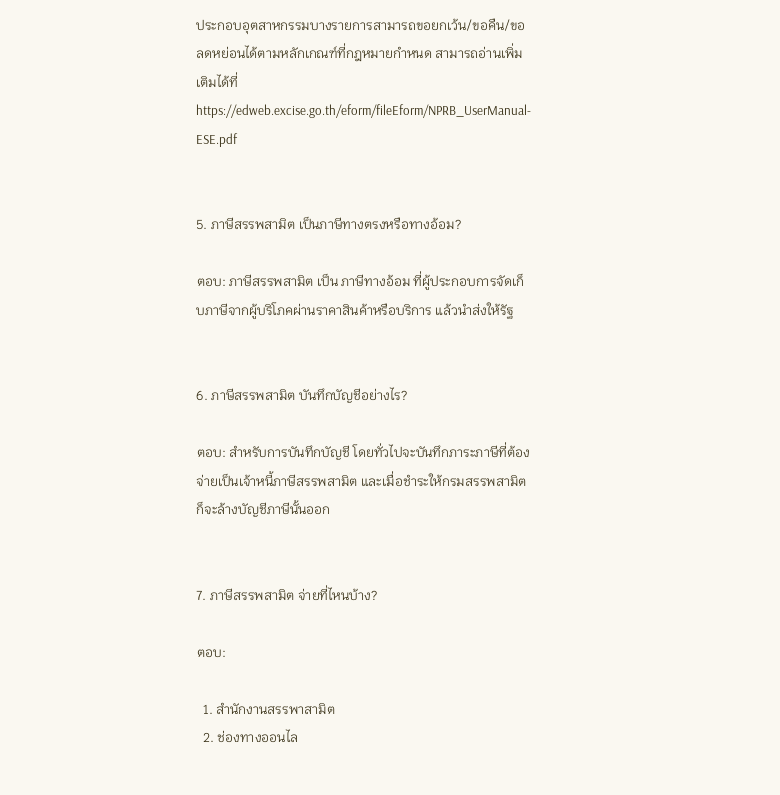ประกอบอุตสาหกรรมบางรายการสามารถขอยกเว้น/ขอคืน/ขอลดหย่อนได้ตามหลักเกณฑ์ที่กฎหมายกำหนด สามารถอ่านเพิ่มเติมได้ที่ https://edweb.excise.go.th/eform/fileEform/NPRB_UserManual-ESE.pdf


5. ภาษีสรรพสามิต เป็นภาษีทางตรงหรือทางอ้อม?

ตอบ: ภาษีสรรพสามิต เป็น ภาษีทางอ้อม ที่ผู้ประกอบการจัดเก็บภาษีจากผู้บริโภคผ่านราคาสินค้าหรือบริการ แล้วนำส่งให้รัฐ


6. ภาษีสรรพสามิต บันทึกบัญชีอย่างไร?

ตอบ: สำหรับการบันทึกบัญชี โดยทั่วไปจะบันทึกภาระภาษีที่ต้องจ่ายเป็นเจ้าหนี้ภาษีสรรพสามิต และเมื่อชำระให้กรมสรรพสามิตก็จะล้างบัญชีภาษีนั้นออก


7. ภาษีสรรพสามิต จ่ายที่ไหนบ้าง?

ตอบ:

  1. สำนักงานสรรพาสามิต
  2. ช่องทางออนไล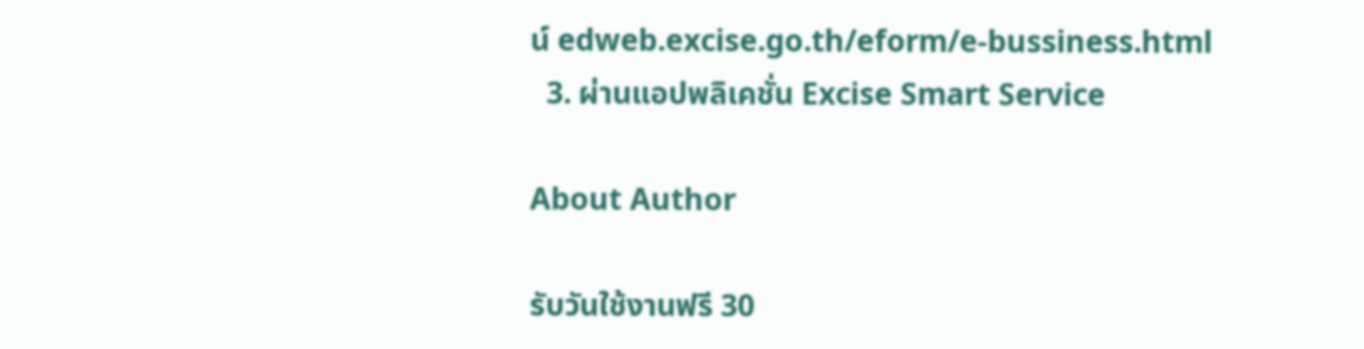น์ edweb.excise.go.th/eform/e-bussiness.html
  3. ผ่านแอปพลิเคชั่น Excise Smart Service

About Author

รับวันใช้งานฟรี 30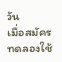วัน
เมื่อสมัครทดลองใช้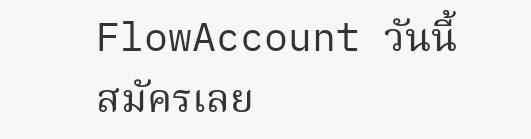FlowAccount วันนี้
สมัครเลย